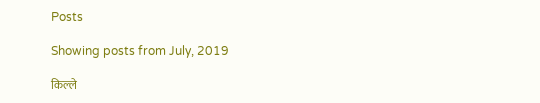Posts

Showing posts from July, 2019

किल्ले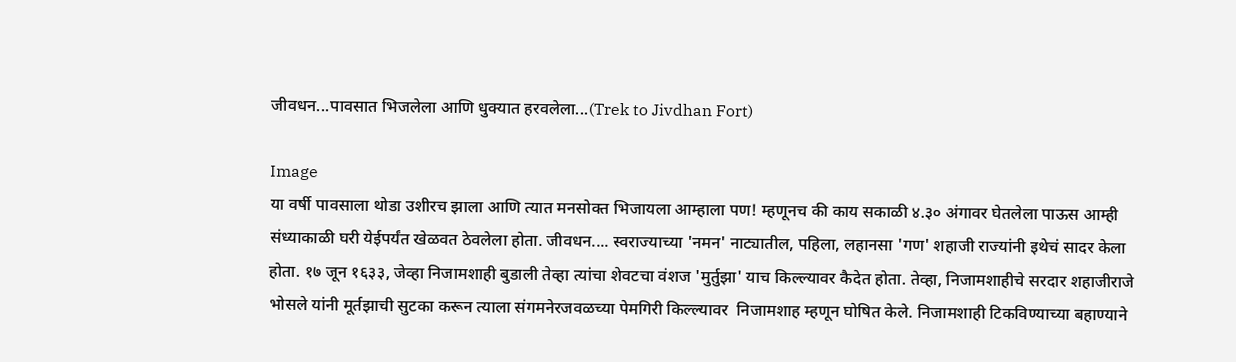जीवधन...पावसात भिजलेला आणि धुक्यात हरवलेला...(Trek to Jivdhan Fort)

Image
या वर्षी पावसाला थोडा उशीरच झाला आणि त्यात मनसोक्त भिजायला आम्हाला पण! म्हणूनच की काय सकाळी ४.३० अंगावर घेतलेला पाऊस आम्ही संध्याकाळी घरी येईपर्यंत खेळवत ठेवलेला होता. जीवधन.... स्वराज्याच्या 'नमन' नाट्यातील, पहिला, लहानसा 'गण' शहाजी राज्यांनी इथेचं सादर केला होता. १७ जून १६३३, जेव्हा निजामशाही बुडाली तेव्हा त्यांचा शेवटचा वंशज 'मुर्तुझा' याच किल्ल्यावर कैदेत होता. तेव्हा, निजामशाहीचे सरदार शहाजीराजे भोसले यांनी मूर्तझाची सुटका करून त्याला संगमनेरजवळच्या पेमगिरी किल्ल्यावर  निजामशाह म्हणून घोषित केले. निजामशाही टिकविण्याच्या बहाण्याने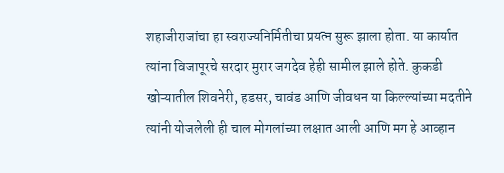शहाजीराजांचा हा स्वराज्यनिर्मितीचा प्रयत्न सुरू झाला होता. या कार्यात त्यांना विजापूरचे सरदार मुरार जगदेव हेही सामील झाले होते. कुकडी खोऱ्यातील शिवनेरी, हडसर, चावंड आणि जीवधन या किल्ल्यांच्या मदतीने त्यांनी योजलेली ही चाल मोगलांच्या लक्षात आली आणि मग हे आव्हान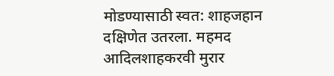मोडण्यासाठी स्वत: शाहजहान दक्षिणेत उतरला. महमद आदिलशाहकरवी मुरार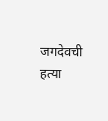जगदेवची हत्या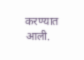करण्यात आली.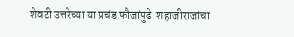शेवटी उत्तरेच्या या प्रचंड फौजांपुढे  शहाजीराजांचा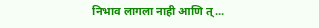निभाव लागला नाही आणि त्...